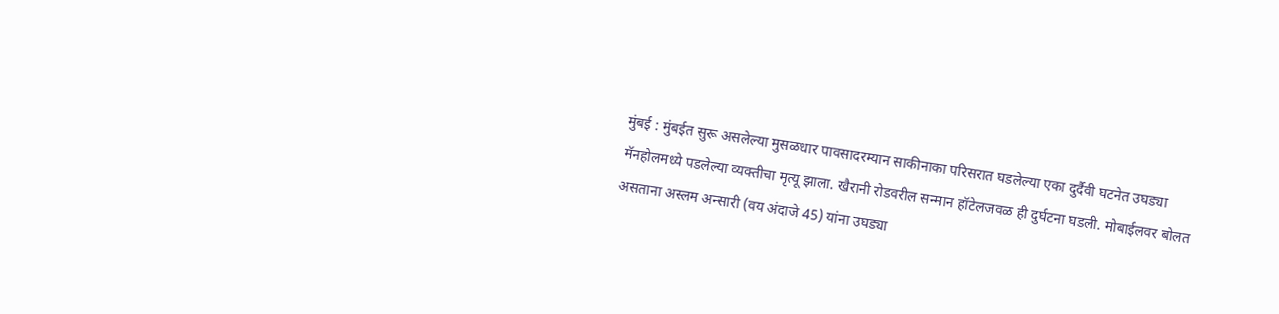मुंबई : मुंबईत सुरू असलेल्या मुसळधार पावसादरम्यान साकीनाका परिसरात घडलेल्या एका दुर्दैवी घटनेत उघड्या मॅनहोलमध्ये पडलेल्या व्यक्तीचा मृत्यू झाला. खैरानी रोडवरील सन्मान हॉटेलजवळ ही दुर्घटना घडली. मोबाईलवर बोलत असताना अस्लम अन्सारी (वय अंदाजे 45) यांना उघड्या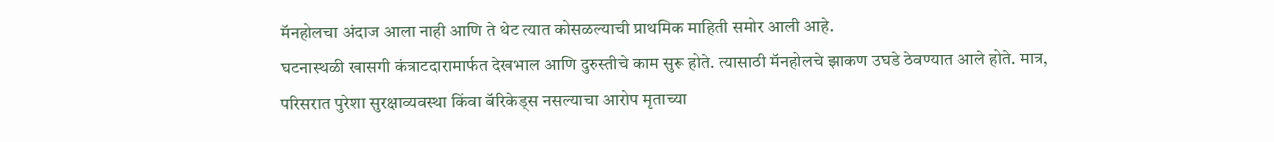मॅनहोलचा अंदाज आला नाही आणि ते थेट त्यात कोसळल्याची प्राथमिक माहिती समोर आली आहे.
घटनास्थळी खासगी कंत्राटदारामार्फत देखभाल आणि दुरुस्तीचे काम सुरू होते. त्यासाठी मॅनहोलचे झाकण उघडे ठेवण्यात आले होते. मात्र, परिसरात पुरेशा सुरक्षाव्यवस्था किंवा बॅरिकेड्स नसल्याचा आरोप मृताच्या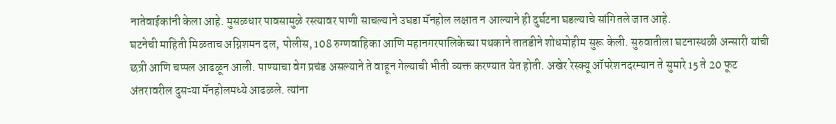नातेवाईकांनी केला आहे. मुसळधार पावसामुळे रस्त्यावर पाणी साचल्याने उघडा मॅनहोल लक्षात न आल्याने ही दुर्घटना घडल्याचे सांगितले जात आहे.
घटनेची माहिती मिळताच अग्निशमन दल, पोलीस, 108 रुग्णवाहिका आणि महानगरपालिकेच्या पथकाने तातडीने शोधमोहीम सुरू केली. सुरुवातीला घटनास्थळी अन्सारी यांची छत्री आणि चप्पल आढळून आली. पाण्याचा वेग प्रचंड असल्याने ते वाहून गेल्याची भीती व्यक्त करण्यात येत होती. अखेर रेस्क्यू ऑपरेशनदरम्यान ते सुमारे 15 ते 20 फूट अंतरावरील दुसऱ्या मॅनहोलमध्ये आढळले. त्यांना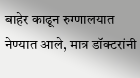बाहेर काढून रुग्णालयात नेण्यात आले, मात्र डॉक्टरांनी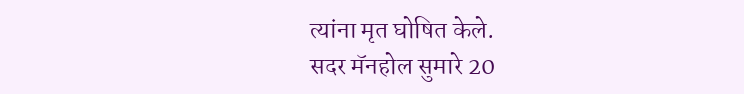त्यांना मृत घोषित केले.
सदर मॅनहोल सुमारे 20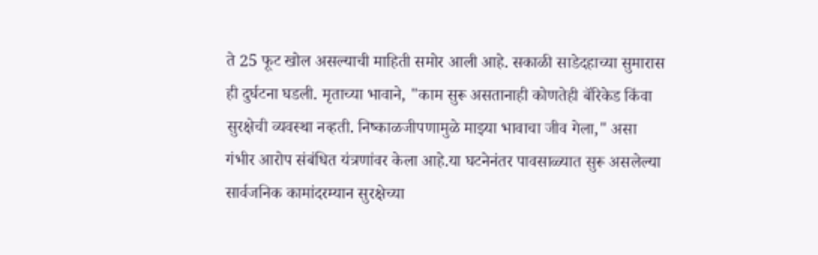ते 25 फूट खोल असल्याची माहिती समोर आली आहे. सकाळी साडेदहाच्या सुमारास ही दुर्घटना घडली. मृताच्या भावाने, "काम सुरू असतानाही कोणतेही बॅरिकेड किंवा सुरक्षेची व्यवस्था नव्हती. निष्काळजीपणामुळे माझ्या भावाचा जीव गेला," असा गंभीर आरोप संबंधित यंत्रणांवर केला आहे.या घटनेनंतर पावसाळ्यात सुरू असलेल्या सार्वजनिक कामांदरम्यान सुरक्षेच्या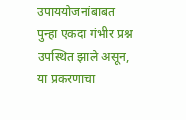उपाययोजनांबाबत पुन्हा एकदा गंभीर प्रश्न उपस्थित झाले असून, या प्रकरणाचा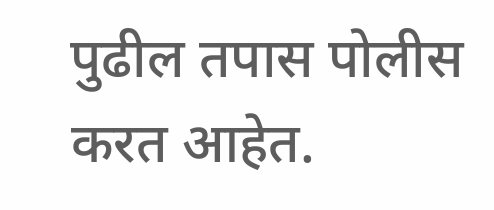पुढील तपास पोलीस करत आहेत.